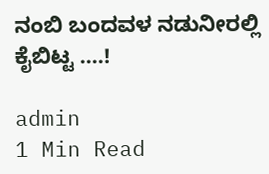ನಂಬಿ ಬಂದವಳ ನಡುನೀರಲ್ಲಿ ಕೈಬಿಟ್ಟ ‌….!

admin
1 Min Read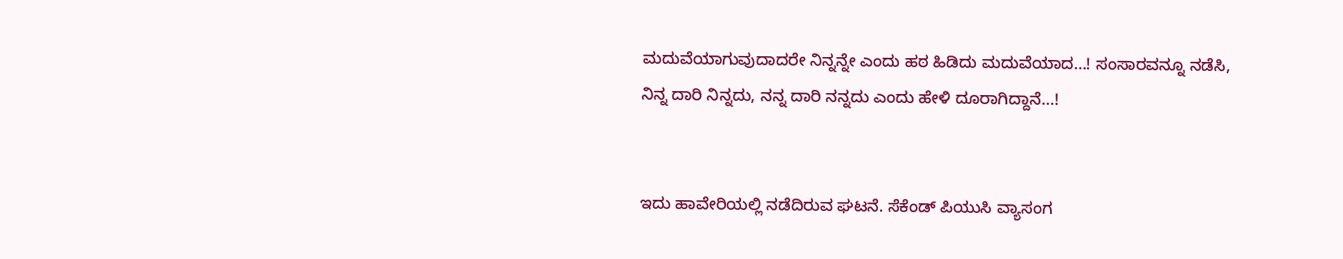ಮದುವೆಯಾಗುವುದಾದರೇ ನಿನ್ನನ್ನೇ ಎಂದು‌ ಹಠ ಹಿಡಿದು ಮದುವೆಯಾದ…! ಸಂಸಾರವನ್ನೂ ನಡೆಸಿ, ನಿನ್ನ ದಾರಿ ನಿನ್ನದು, ನನ್ನ ದಾರಿ ನನ್ನದು ಎಂದು ಹೇಳಿ ದೂರಾಗಿದ್ದಾನೆ…!


ಇದು ಹಾವೇರಿಯಲ್ಲಿ ನಡೆದಿರುವ ಘಟನೆ. ಸೆಕೆಂಡ್ ಪಿಯುಸಿ ವ್ಯಾಸಂಗ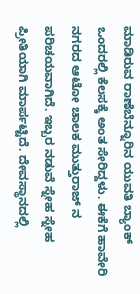ಮಾಡಿರುವ ರಾಣೆಬೆನ್ನೂರಿನ ಯುವತಿ ಬ್ಯಾಂಕ್ ಒಂದರಲ್ಲಿ ಕೆಲಸಕ್ಕೆ ಅಂತ ಸೇರಿದ್ದಳು. ಈಕೆಗೆ ಹಾವೇರಿ ನಗರದ ಆಟೋ‌ ಚಾಲಕ ಮುತ್ತುರಾಜ್ ನ ಪರಿಚಯವಾಗಿದೆ. ಇಬ್ಬರ ನಡುವೆ ಸ್ನೇಹ ಸ್ನೇಹ ಪ್ರೀತಿಯಾಗಿ ಮಾರ್ಪಟ್ಟಿದೆ. ದೇವಸ್ಥಾನದಲ್ಲಿ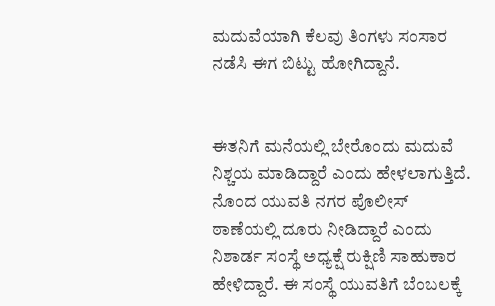ಮದುವೆಯಾಗಿ ಕೆಲವು‌ ತಿಂಗಳು ಸಂಸಾರ ನಡೆಸಿ ಈಗ ಬಿಟ್ಟು ಹೋಗಿದ್ದಾನೆ.


ಈತನಿಗೆ ಮನೆಯಲ್ಲಿ ಬೇರೊಂದು‌ ಮದುವೆ ನಿಶ್ಚಯ ಮಾಡಿದ್ದಾರೆ ಎಂದು ಹೇಳಲಾಗುತ್ತಿದೆ. ನೊಂದ ಯುವತಿ ನಗರ ಪೊಲೀಸ್ ಠಾಣೆಯಲ್ಲಿ ದೂರು ನೀಡಿದ್ದಾರೆ ಎಂದು ನಿಶಾರ್ಡ ಸಂಸ್ಥೆ ಅಧ್ಯಕ್ಷೆ ರುಕ್ಷಿಣಿ ಸಾಹುಕಾರ ಹೇಳಿದ್ದಾರೆ. ಈ ಸಂಸ್ಥೆ ಯುವತಿಗೆ ಬೆಂಬಲಕ್ಕೆ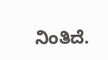ನಿಂತಿದೆ.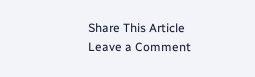Share This Article
Leave a Comment